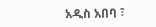አዲስ አበባ ፣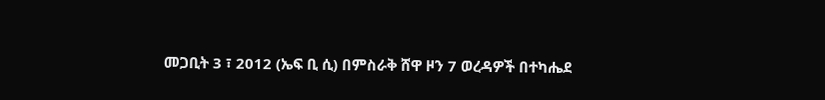መጋቢት 3 ፣ 2012 (ኤፍ ቢ ሲ) በምስራቅ ሸዋ ዞን 7 ወረዳዎች በተካሔደ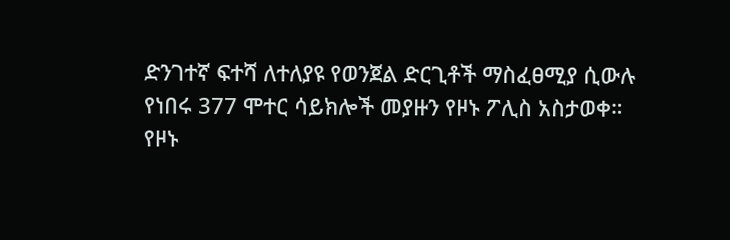ድንገተኛ ፍተሻ ለተለያዩ የወንጀል ድርጊቶች ማስፈፀሚያ ሲውሉ የነበሩ 377 ሞተር ሳይክሎች መያዙን የዞኑ ፖሊስ አስታወቀ።
የዞኑ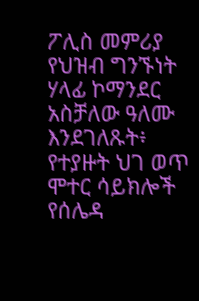ፖሊስ መምሪያ የህዝብ ግንኙነት ሃላፊ ኮማንደር አስቻለው ዓለሙ እንደገለጹት፥ የተያዙት ህገ ወጥ ሞተር ሳይክሎች የሰሌዳ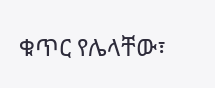ቁጥር የሌላቸው፣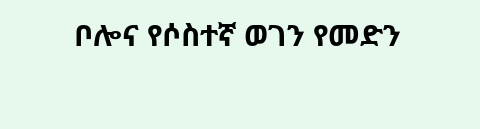ቦሎና የሶስተኛ ወገን የመድን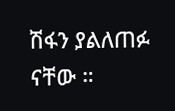ሽፋን ያልለጠፉ ናቸው ።